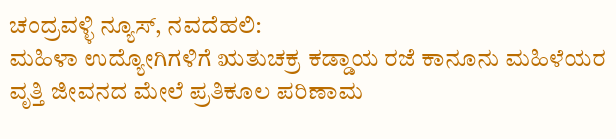ಚಂದ್ರವಳ್ಳಿ ನ್ಯೂಸ್, ನವದೆಹಲಿ:
ಮಹಿಳಾ ಉದ್ಯೋಗಿಗಳಿಗೆ ಋತುಚಕ್ರ ಕಡ್ಡಾಯ ರಜೆ ಕಾನೂನು ಮಹಿಳೆಯರ ವೃತ್ತಿ ಜೀವನದ ಮೇಲೆ ಪ್ರತಿಕೂಲ ಪರಿಣಾಮ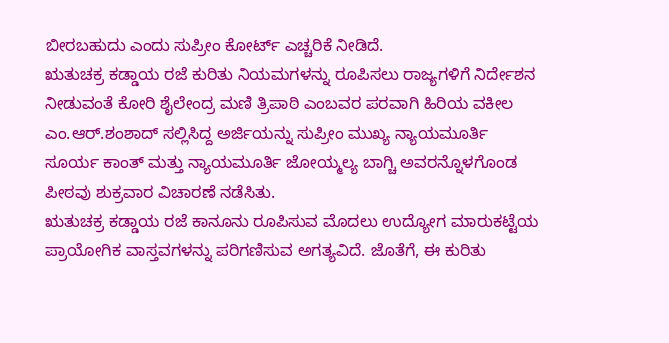ಬೀರಬಹುದು ಎಂದು ಸುಪ್ರೀಂ ಕೋರ್ಟ್ ಎಚ್ಚರಿಕೆ ನೀಡಿದೆ.
ಋತುಚಕ್ರ ಕಡ್ಡಾಯ ರಜೆ ಕುರಿತು ನಿಯಮಗಳನ್ನು ರೂಪಿಸಲು ರಾಜ್ಯಗಳಿಗೆ ನಿರ್ದೇಶನ ನೀಡುವಂತೆ ಕೋರಿ ಶೈಲೇಂದ್ರ ಮಣಿ ತ್ರಿಪಾಠಿ ಎಂಬವರ ಪರವಾಗಿ ಹಿರಿಯ ವಕೀಲ ಎಂ.ಆರ್.ಶಂಶಾದ್ ಸಲ್ಲಿಸಿದ್ದ ಅರ್ಜಿಯನ್ನು ಸುಪ್ರೀಂ ಮುಖ್ಯ ನ್ಯಾಯಮೂರ್ತಿ ಸೂರ್ಯ ಕಾಂತ್ ಮತ್ತು ನ್ಯಾಯಮೂರ್ತಿ ಜೋಯ್ಮಲ್ಯ ಬಾಗ್ಚಿ ಅವರನ್ನೊಳಗೊಂಡ ಪೀಠವು ಶುಕ್ರವಾರ ವಿಚಾರಣೆ ನಡೆಸಿತು.
ಋತುಚಕ್ರ ಕಡ್ಡಾಯ ರಜೆ ಕಾನೂನು ರೂಪಿಸುವ ಮೊದಲು ಉದ್ಯೋಗ ಮಾರುಕಟ್ಟೆಯ ಪ್ರಾಯೋಗಿಕ ವಾಸ್ತವಗಳನ್ನು ಪರಿಗಣಿಸುವ ಅಗತ್ಯವಿದೆ. ಜೊತೆಗೆ, ಈ ಕುರಿತು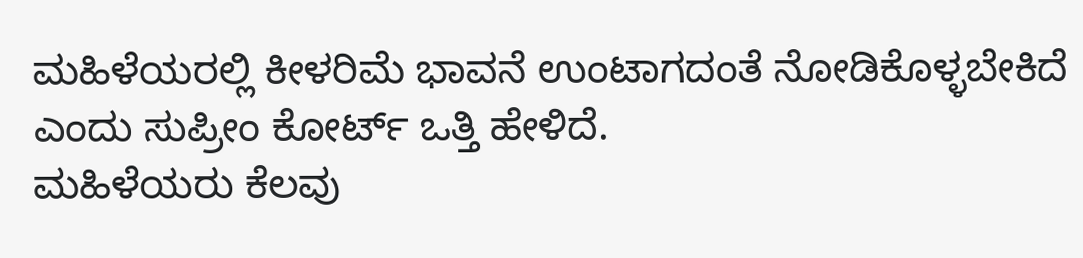ಮಹಿಳೆಯರಲ್ಲಿ ಕೀಳರಿಮೆ ಭಾವನೆ ಉಂಟಾಗದಂತೆ ನೋಡಿಕೊಳ್ಳಬೇಕಿದೆ ಎಂದು ಸುಪ್ರೀಂ ಕೋರ್ಟ್ ಒತ್ತಿ ಹೇಳಿದೆ.
ಮಹಿಳೆಯರು ಕೆಲವು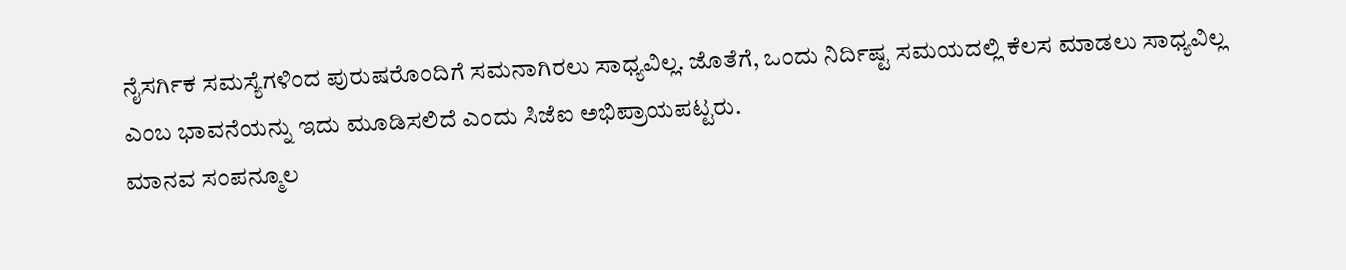ನೈಸರ್ಗಿಕ ಸಮಸ್ಯೆಗಳಿಂದ ಪುರುಷರೊಂದಿಗೆ ಸಮನಾಗಿರಲು ಸಾಧ್ಯವಿಲ್ಲ. ಜೊತೆಗೆ, ಒಂದು ನಿರ್ದಿಷ್ಟ ಸಮಯದಲ್ಲಿ ಕೆಲಸ ಮಾಡಲು ಸಾಧ್ಯವಿಲ್ಲ ಎಂಬ ಭಾವನೆಯನ್ನು ಇದು ಮೂಡಿಸಲಿದೆ ಎಂದು ಸಿಜೆಐ ಅಭಿಪ್ರಾಯಪಟ್ಟರು.
ಮಾನವ ಸಂಪನ್ಮೂಲ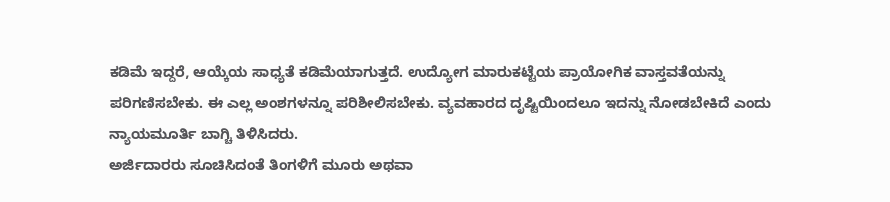ಕಡಿಮೆ ಇದ್ದರೆ, ಆಯ್ಕೆಯ ಸಾಧ್ಯತೆ ಕಡಿಮೆಯಾಗುತ್ತದೆ. ಉದ್ಯೋಗ ಮಾರುಕಟ್ಟೆಯ ಪ್ರಾಯೋಗಿಕ ವಾಸ್ತವತೆಯನ್ನು ಪರಿಗಣಿಸಬೇಕು. ಈ ಎಲ್ಲ ಅಂಶಗಳನ್ನೂ ಪರಿಶೀಲಿಸಬೇಕು. ವ್ಯವಹಾರದ ದೃಷ್ಟಿಯಿಂದಲೂ ಇದನ್ನು ನೋಡಬೇಕಿದೆ ಎಂದು ನ್ಯಾಯಮೂರ್ತಿ ಬಾಗ್ಚಿ ತಿಳಿಸಿದರು.
ಅರ್ಜಿದಾರರು ಸೂಚಿಸಿದಂತೆ ತಿಂಗಳಿಗೆ ಮೂರು ಅಥವಾ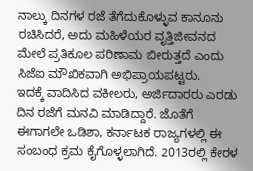ನಾಲ್ಕು ದಿನಗಳ ರಜೆ ತೆಗೆದುಕೊಳ್ಳುವ ಕಾನೂನು ರಚಿಸಿದರೆ, ಅದು ಮಹಿಳೆಯರ ವೃತ್ತಿಜೀವನದ ಮೇಲೆ ಪ್ರತಿಕೂಲ ಪರಿಣಾಮ ಬೀರುತ್ತದೆ ಎಂದು ಸಿಜೆಐ ಮೌಖಿಕವಾಗಿ ಅಭಿಪ್ರಾಯಪಟ್ಟರು.
ಇದಕ್ಕೆ ವಾದಿಸಿದ ವಕೀಲರು, ಅರ್ಜಿದಾರರು ಎರಡು ದಿನ ರಜೆಗೆ ಮನವಿ ಮಾಡಿದ್ದಾರೆ. ಜೊತೆಗೆ ಈಗಾಗಲೇ ಒಡಿಶಾ, ಕರ್ನಾಟಕ ರಾಜ್ಯಗಳಲ್ಲಿ ಈ ಸಂಬಂಧ ಕ್ರಮ ಕೈಗೊಳ್ಳಲಾಗಿದೆ. 2013ರಲ್ಲಿ ಕೇರಳ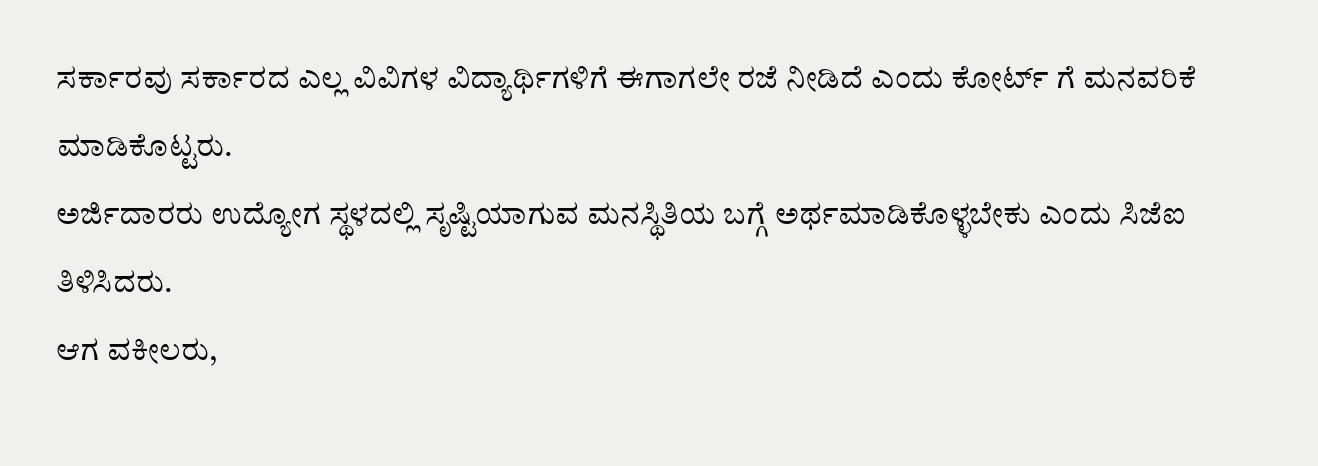ಸರ್ಕಾರವು ಸರ್ಕಾರದ ಎಲ್ಲ ವಿವಿಗಳ ವಿದ್ಯಾರ್ಥಿಗಳಿಗೆ ಈಗಾಗಲೇ ರಜೆ ನೀಡಿದೆ ಎಂದು ಕೋರ್ಟ್ ಗೆ ಮನವರಿಕೆ ಮಾಡಿಕೊಟ್ಟರು.
ಅರ್ಜಿದಾರರು ಉದ್ಯೋಗ ಸ್ಥಳದಲ್ಲಿ ಸೃಷ್ಟಿಯಾಗುವ ಮನಸ್ಥಿತಿಯ ಬಗ್ಗೆ ಅರ್ಥಮಾಡಿಕೊಳ್ಳಬೇಕು ಎಂದು ಸಿಜೆಐ ತಿಳಿಸಿದರು.
ಆಗ ವಕೀಲರು,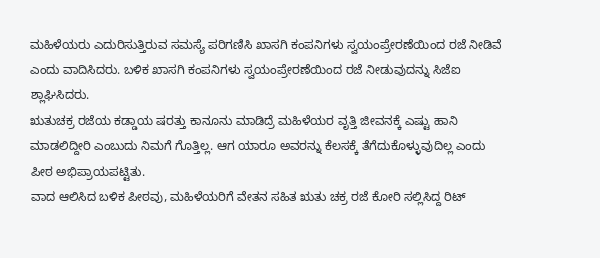ಮಹಿಳೆಯರು ಎದುರಿಸುತ್ತಿರುವ ಸಮಸ್ಯೆ ಪರಿಗಣಿಸಿ ಖಾಸಗಿ ಕಂಪನಿಗಳು ಸ್ವಯಂಪ್ರೇರಣೆಯಿಂದ ರಜೆ ನೀಡಿವೆ ಎಂದು ವಾದಿಸಿದರು. ಬಳಿಕ ಖಾಸಗಿ ಕಂಪನಿಗಳು ಸ್ವಯಂಪ್ರೇರಣೆಯಿಂದ ರಜೆ ನೀಡುವುದನ್ನು ಸಿಜೆಐ ಶ್ಲಾಘಿಸಿದರು.
ಋತುಚಕ್ರ ರಜೆಯ ಕಡ್ಡಾಯ ಷರತ್ತು ಕಾನೂನು ಮಾಡಿದ್ರೆ ಮಹಿಳೆಯರ ವೃತ್ತಿ ಜೀವನಕ್ಕೆ ಎಷ್ಟು ಹಾನಿ ಮಾಡಲಿದ್ದೀರಿ ಎಂಬುದು ನಿಮಗೆ ಗೊತ್ತಿಲ್ಲ. ಆಗ ಯಾರೂ ಅವರನ್ನು ಕೆಲಸಕ್ಕೆ ತೆಗೆದುಕೊಳ್ಳುವುದಿಲ್ಲ ಎಂದು ಪೀಠ ಅಭಿಪ್ರಾಯಪಟ್ಟಿತು.
ವಾದ ಆಲಿಸಿದ ಬಳಿಕ ಪೀಠವು, ಮಹಿಳೆಯರಿಗೆ ವೇತನ ಸಹಿತ ಋತು ಚಕ್ರ ರಜೆ ಕೋರಿ ಸಲ್ಲಿಸಿದ್ದ ರಿಟ್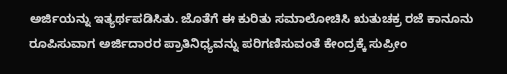ಅರ್ಜಿಯನ್ನು ಇತ್ಯರ್ಥಪಡಿಸಿತು. ಜೊತೆಗೆ ಈ ಕುರಿತು ಸಮಾಲೋಚಿಸಿ ಋತುಚಕ್ರ ರಜೆ ಕಾನೂನು ರೂಪಿಸುವಾಗ ಅರ್ಜಿದಾರರ ಪ್ರಾತಿನಿಧ್ಯವನ್ನು ಪರಿಗಣಿಸುವಂತೆ ಕೇಂದ್ರಕ್ಕೆ ಸುಪ್ರೀಂ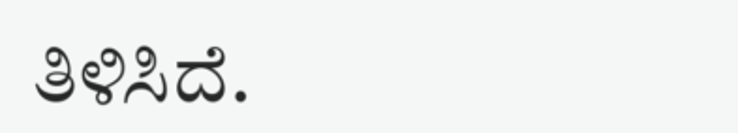ತಿಳಿಸಿದೆ.